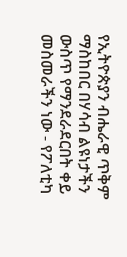የኢትዮጵያን ብሔራዊ ጥቅም ማስከበር በሃሳብ ልዩነታችን ውስጥ የማንደራደርበት ቀይ መስመራችን ነው - የፖለቲካ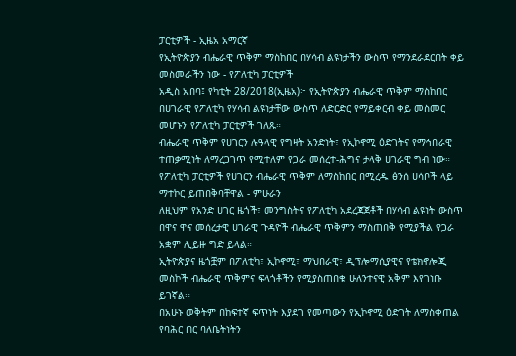ፓርቲዎች - ኢዜአ አማርኛ
የኢትዮጵያን ብሔራዊ ጥቅም ማስከበር በሃሳብ ልዩነታችን ውስጥ የማንደራደርበት ቀይ መስመራችን ነው - የፖለቲካ ፓርቲዎች
አዲስ አበባ፤ የካቲት 28/2018(ኢዜአ)፦ የኢትዮጵያን ብሔራዊ ጥቅም ማስከበር በሀገራዊ የፖለቲካ የሃሳብ ልዩነታቸው ውስጥ ለድርድር የማይቀርብ ቀይ መስመር መሆኑን የፖለቲካ ፓርቲዎች ገለጹ።
ብሔራዊ ጥቅም የሀገርን ሉዓላዊ የግዛት አንድነት፣ የኢኮኖሚ ዕድገትና የማኅበራዊ ተጠቃሚነት ለማረጋገጥ የሚተለም የጋራ መሰረተ-ሕግና ታላቅ ሀገራዊ ግብ ነው።
የፖለቲካ ፓርቲዎች የሀገርን ብሔራዊ ጥቅም ለማስከበር በሚረዱ ፅንሰ ሀሳቦች ላይ ማተኮር ይጠበቅባቸዋል - ምሁራን
ለዚህም የአንድ ሀገር ዜጎች፣ መንግስትና የፖለቲካ አደረጃጀቶች በሃሳብ ልዩነት ውስጥ በዋና ዋና መሰረታዊ ሀገራዊ ጉዳዮች ብሔራዊ ጥቅምን ማስጠበቅ የሚያችል የጋራ አቋም ሊይዙ ግድ ይላል።
ኢትዮጵያና ዜጎቿም በፖለቲካ፣ ኢኮኖሚ፣ ማህበራዊ፣ ዲፕሎማሲያዊና የቴክኖሎጂ መስኮች ብሔራዊ ጥቅምና ፍላጎቶችን የሚያስጠበቁ ሁለንተናዊ አቅም እየገነቡ ይገኛል።
በአሁኑ ወቅትም በከፍተኛ ፍጥነት እያደገ የመጣውን የኢኮኖሚ ዕድገት ለማስቀጠል የባሕር በር ባለቤትነትን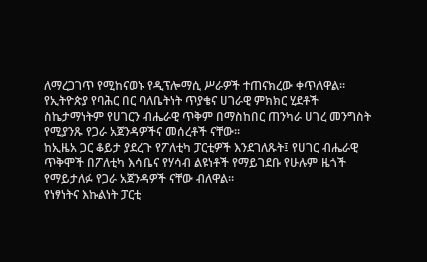ለማረጋገጥ የሚከናወኑ የዲፕሎማሲ ሥራዎች ተጠናክረው ቀጥለዋል።
የኢትዮጵያ የባሕር በር ባለቤትነት ጥያቄና ሀገራዊ ምክክር ሂደቶች ስኬታማነትም የሀገርን ብሔራዊ ጥቅም በማስከበር ጠንካራ ሀገረ መንግስት የሚያንጹ የጋራ አጀንዳዎችና መሰረቶች ናቸው።
ከኢዜአ ጋር ቆይታ ያደረጉ የፖለቲካ ፓርቲዎች እንደገለጹት፤ የሀገር ብሔራዊ ጥቅሞች በፖለቲካ እሳቤና የሃሳብ ልዩነቶች የማይገደቡ የሁሉም ዜጎች የማይታለፉ የጋራ አጀንዳዎች ናቸው ብለዋል።
የነፃነትና እኩልነት ፓርቲ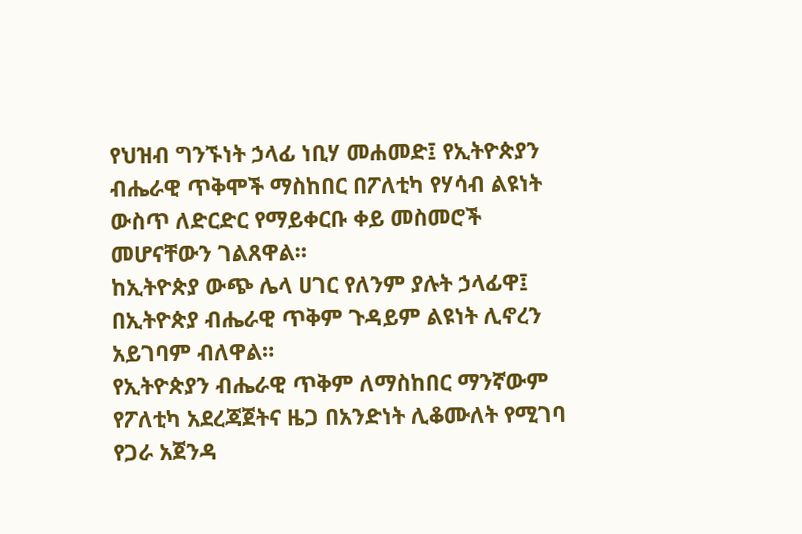የህዝብ ግንኙነት ኃላፊ ነቢሃ መሐመድ፤ የኢትዮጵያን ብሔራዊ ጥቅሞች ማስከበር በፖለቲካ የሃሳብ ልዩነት ውስጥ ለድርድር የማይቀርቡ ቀይ መስመሮች መሆናቸውን ገልጸዋል።
ከኢትዮጵያ ውጭ ሌላ ሀገር የለንም ያሉት ኃላፊዋ፤ በኢትዮጵያ ብሔራዊ ጥቅም ጉዳይም ልዩነት ሊኖረን አይገባም ብለዋል።
የኢትዮጵያን ብሔራዊ ጥቅም ለማስከበር ማንኛውም የፖለቲካ አደረጃጀትና ዜጋ በአንድነት ሊቆሙለት የሚገባ የጋራ አጀንዳ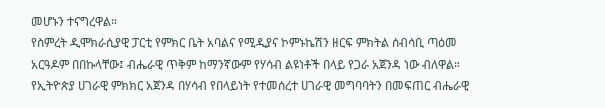መሆኑን ተናግረዋል።
የስምረት ዲሞክራሲያዊ ፓርቲ የምክር ቤት አባልና የሚዲያና ኮምኑኬሽን ዘርፍ ምክትል ሰብሳቢ ጣዕመ አርዓዶም በበኩላቸው፤ ብሔራዊ ጥቅም ከማንኛውም የሃሳብ ልዩነቶች በላይ የጋራ አጀንዳ ነው ብለዋል።
የኢትዮጵያ ሀገራዊ ምክክር አጀንዳ በሃሳብ የበላይነት የተመሰረተ ሀገራዊ መግባባትን በመፍጠር ብሔራዊ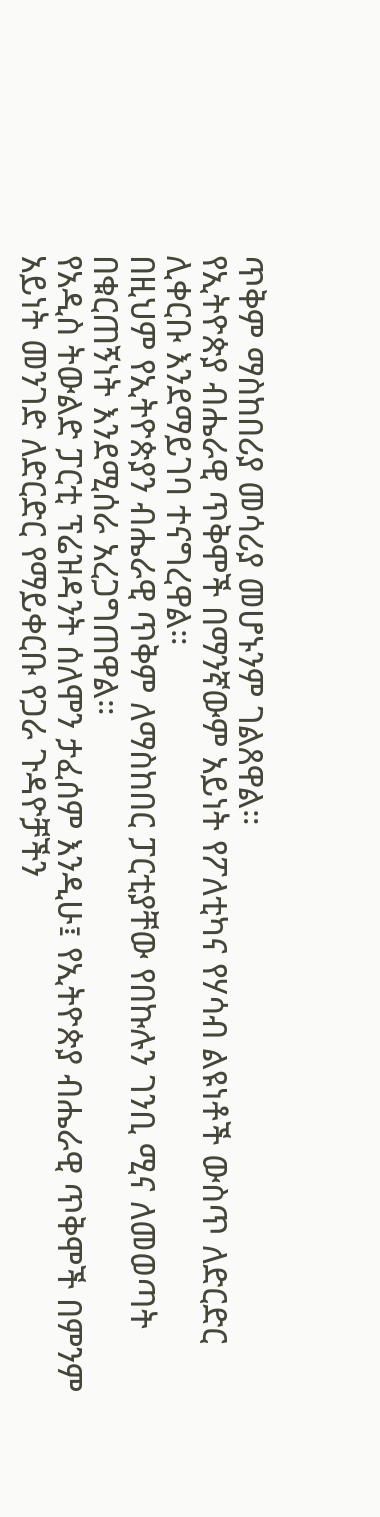ጥቅም ማስከበሪያ መሳሪያ መሆኑንም ገልጸዋል።
የኢትዮጵያ ብሔራዊ ጥቅሞች በማንኛውም አይነት የፖለቲካና የሃሳብ ልዩነቶች ውስጥ ለድርድር ሊቀርቡ እንደማይገባ ተናግረዋል።
በዚህም የኢትዮጵያን ብሔራዊ ጥቅም ለማስከበር ፓርቲያቸው የበኩሉን ገንቢ ሚና ለመወጣት በቁርጠኝነት እንደሚሰራ አረጋግጠዋል።
የአዲስ ትውልድ ፓርቲ ፕሬዝዳንት ሰለሞን ታፈሰም እንዲሁ፤ የኢትዮጵያ ብሔራዊ ጥቅሞች በምንም አይነት መንገድ ለድርድር የማይቀርቡ የጋራ ጉዳዮቻችን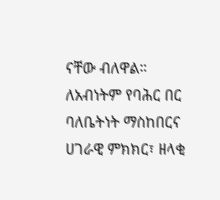ናቸው ብለዋል።
ለአብነትም የባሕር በር ባለቤትነት ማስከበርና ሀገራዊ ምክክር፣ ዘላቂ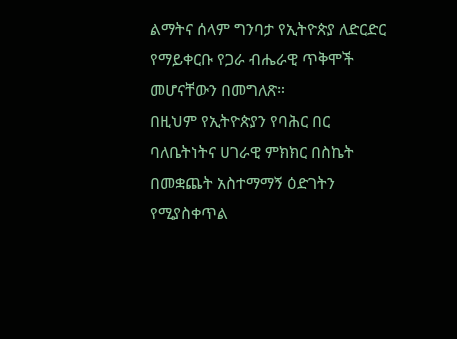ልማትና ሰላም ግንባታ የኢትዮጵያ ለድርድር የማይቀርቡ የጋራ ብሔራዊ ጥቅሞች መሆናቸውን በመግለጽ።
በዚህም የኢትዮጵያን የባሕር በር ባለቤትነትና ሀገራዊ ምክክር በስኬት በመቋጨት አስተማማኝ ዕድገትን የሚያስቀጥል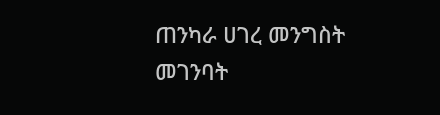ጠንካራ ሀገረ መንግስት መገንባት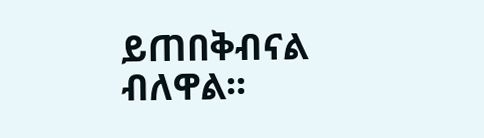ይጠበቅብናል ብለዋል፡፡